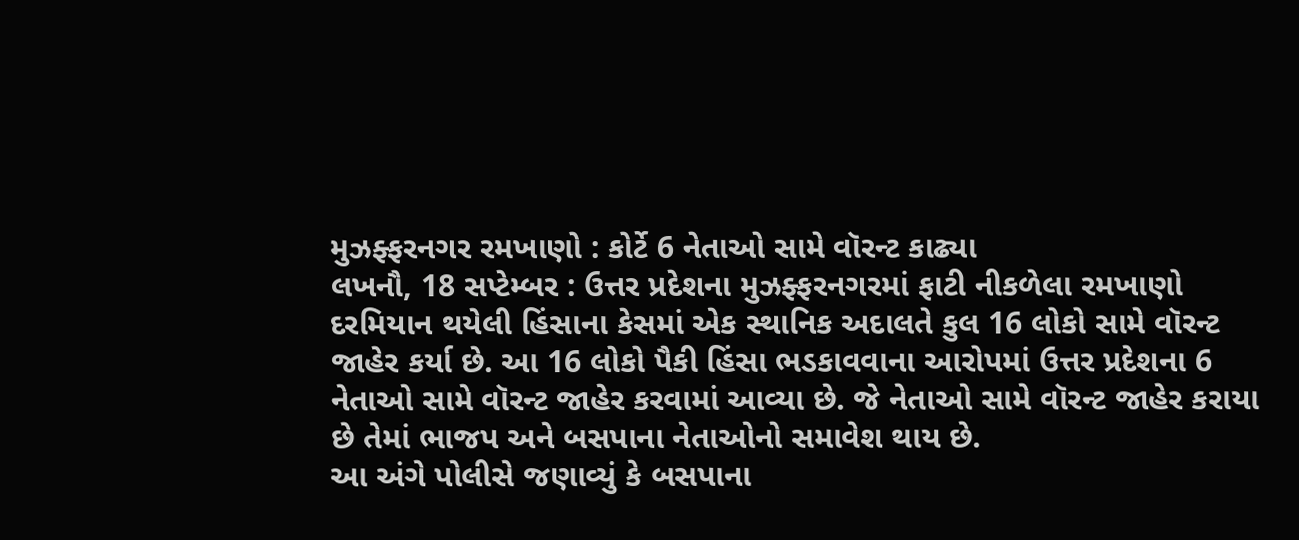મુઝફ્ફરનગર રમખાણો : કોર્ટે 6 નેતાઓ સામે વૉરન્ટ કાઢ્યા
લખનૌ, 18 સપ્ટેમ્બર : ઉત્તર પ્રદેશના મુઝફ્ફરનગરમાં ફાટી નીકળેલા રમખાણો દરમિયાન થયેલી હિંસાના કેસમાં એક સ્થાનિક અદાલતે કુલ 16 લોકો સામે વૉરન્ટ જાહેર કર્યા છે. આ 16 લોકો પૈકી હિંસા ભડકાવવાના આરોપમાં ઉત્તર પ્રદેશના 6 નેતાઓ સામે વૉરન્ટ જાહેર કરવામાં આવ્યા છે. જે નેતાઓ સામે વૉરન્ટ જાહેર કરાયા છે તેમાં ભાજપ અને બસપાના નેતાઓનો સમાવેશ થાય છે.
આ અંગે પોલીસે જણાવ્યું કે બસપાના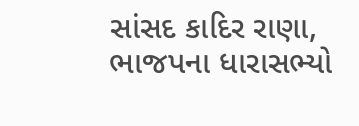સાંસદ કાદિર રાણા, ભાજપના ધારાસભ્યો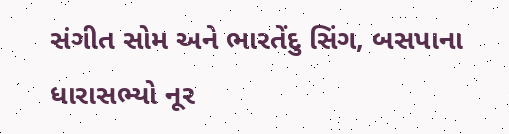સંગીત સોમ અને ભારતેંદુ સિંગ, બસપાના ધારાસભ્યો નૂર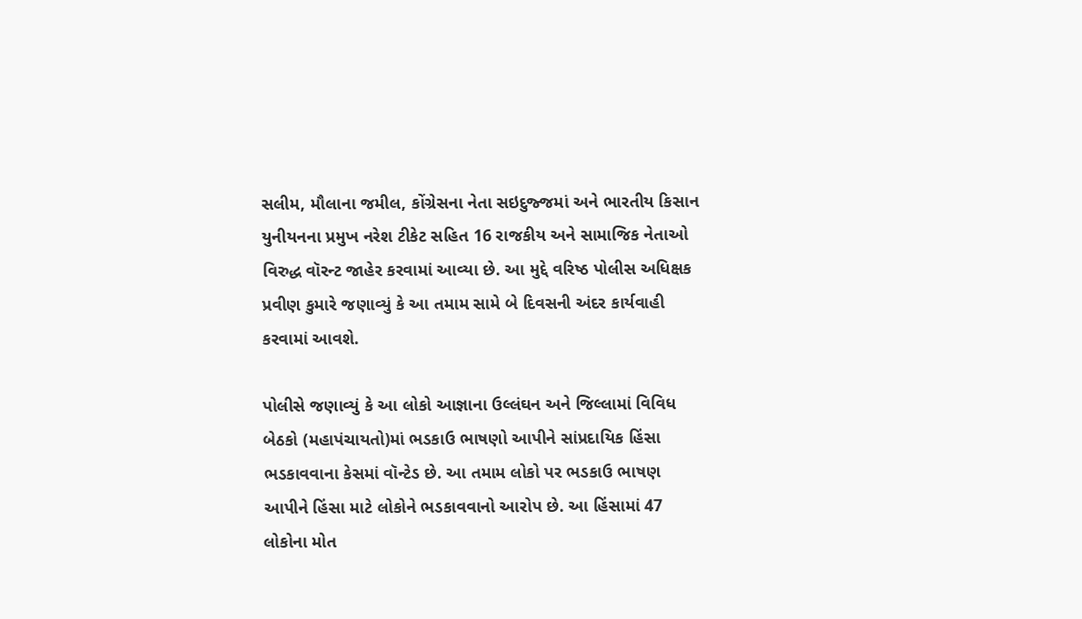સલીમ, મૌલાના જમીલ, કોંગ્રેસના નેતા સઇદુજ્જમાં અને ભારતીય કિસાન યુનીયનના પ્રમુખ નરેશ ટીકેટ સહિત 16 રાજકીય અને સામાજિક નેતાઓ વિરુદ્ધ વૉરન્ટ જાહેર કરવામાં આવ્યા છે. આ મુદ્દે વરિષ્ઠ પોલીસ અધિક્ષક પ્રવીણ કુમારે જણાવ્યું કે આ તમામ સામે બે દિવસની અંદર કાર્યવાહી કરવામાં આવશે.

પોલીસે જણાવ્યું કે આ લોકો આજ્ઞાના ઉલ્લંઘન અને જિલ્લામાં વિવિધ બેઠકો (મહાપંચાયતો)માં ભડકાઉ ભાષણો આપીને સાંપ્રદાયિક હિંસા ભડકાવવાના કેસમાં વૉન્ટેડ છે. આ તમામ લોકો પર ભડકાઉ ભાષણ આપીને હિંસા માટે લોકોને ભડકાવવાનો આરોપ છે. આ હિંસામાં 47 લોકોના મોત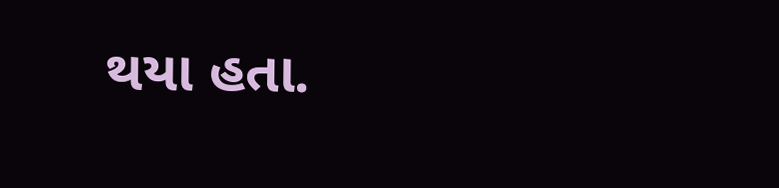થયા હતા.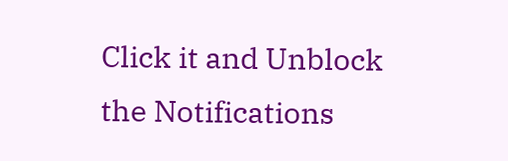Click it and Unblock the Notifications